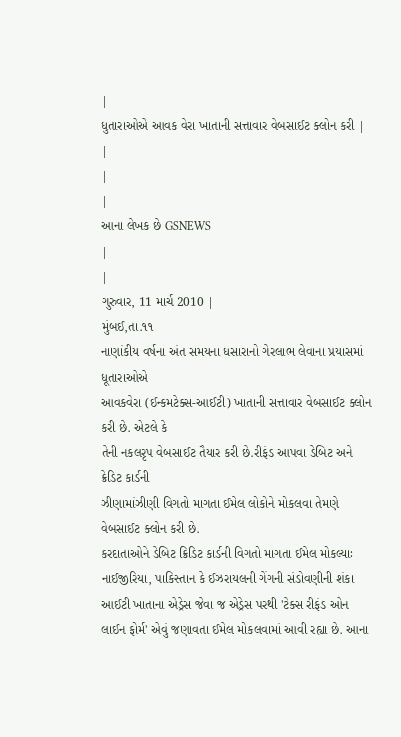|
ધુતારાઓએ આવક વેરા ખાતાની સત્તાવાર વેબસાઈટ ક્લોન કરી |
|
|
|
આના લેખક છે GSNEWS
|
|
ગુરુવાર, 11 માર્ચ 2010 |
મુંબઈ,તા.૧૧
નાણાંકીય વર્ષના અંત સમયના ધસારાનો ગેરલાભ લેવાના પ્રયાસમાં ધૂતારાઓએ
આવકવેરા (ઈન્કમટેક્સ-આઈટી) ખાતાની સત્તાવાર વેબસાઈટ ક્લોન કરી છે. એટલે કે
તેની નકલરૃપ વેબસાઈટ તૈયાર કરી છે.રીફંડ આપવા ડેબિટ અને ક્રેડિટ કાર્ડની
ઝીણામાંઝીણી વિગતો માગતા ઈમેલ લોકોને મોકલવા તેમણે વેબસાઈટ ક્લોન કરી છે.
કરદાતાઓને ડેબિટ ક્રિડિટ કાર્ડની વિગતો માગતા ઈમેલ મોકલ્યાઃ નાઈજીરિયા, પાકિસ્તાન કે ઈઝરાયલની ગેંગની સંડોવણીની શંકા
આઈટી ખાતાના એડ્રેસ જેવા જ એડ્રેસ પરથી 'ટેક્સ રીફંડ ઓન લાઈન ફોર્મ' એવું જણાવતા ઈમેલ મોકલવામાં આવી રહ્યા છે. આના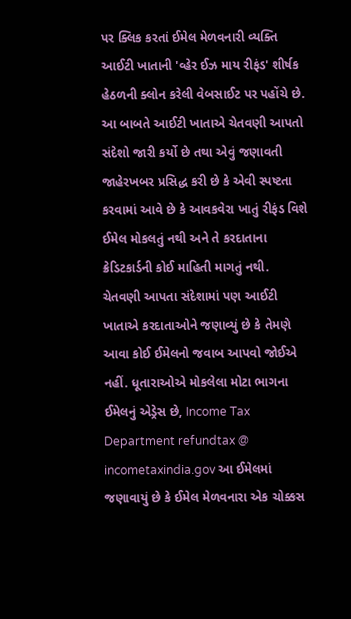પર ક્લિક કરતાં ઈમેલ મેળવનારી વ્યક્તિ આઈટી ખાતાની 'વ્હેર ઈઝ માય રીફંડ' શીર્ષક હેઠળની ક્લોન કરેલી વેબસાઈટ પર પહોંચે છે.
આ બાબતે આઈટી ખાતાએ ચેતવણી આપતો સંદેશો જારી કર્યો છે તથા એવું જણાવતી જાહેરખબર પ્રસિદ્ધ કરી છે કે એવી સ્પષ્ટતા કરવામાં આવે છે કે આવકવેરા ખાતું રીફંડ વિશે ઈમેલ મોકલતું નથી અને તે કરદાતાના ક્રેડિટકાર્ડની કોઈ માહિતી માગતું નથી.
ચેતવણી આપતા સંદેશામાં પણ આઈટી ખાતાએ કરદાતાઓને જણાવ્યું છે કે તેમણે આવા કોઈ ઈમેલનો જવાબ આપવો જોઈએ નહીં. ધૂતારાઓએ મોકલેલા મોટા ભાગના ઈમેલનું એડ્રેસ છે, Income Tax Department refundtax @ incometaxindia.gov આ ઈમેલમાં જણાવાયું છે કે ઈમેલ મેળવનારા એક ચોક્કસ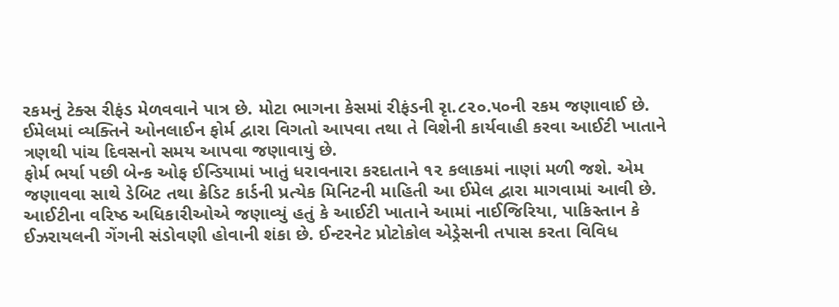રકમનું ટેક્સ રીફંડ મેળવવાને પાત્ર છે. મોટા ભાગના કેસમાં રીફંડની રૃા.૮૨૦.૫૦ની રકમ જણાવાઈ છે.
ઈમેલમાં વ્યક્તિને ઓનલાઈન ફોર્મ દ્વારા વિગતો આપવા તથા તે વિશેની કાર્યવાહી કરવા આઈટી ખાતાને ત્રણથી પાંચ દિવસનો સમય આપવા જણાવાયું છે.
ફોર્મ ભર્યા પછી બેન્ક ઓફ ઈન્ડિયામાં ખાતું ધરાવનારા કરદાતાને ૧૨ કલાકમાં નાણાં મળી જશે. એમ જણાવવા સાથે ડેબિટ તથા ક્રેડિટ કાર્ડની પ્રત્યેક મિનિટની માહિતી આ ઈમેલ દ્વારા માગવામાં આવી છે.
આઈટીના વરિષ્ઠ અધિકારીઓએ જણાવ્યું હતું કે આઈટી ખાતાને આમાં નાઈજિરિયા, પાકિસ્તાન કે ઈઝરાયલની ગેંગની સંડોવણી હોવાની શંકા છે. ઈન્ટરનેટ પ્રોટોકોલ એડ્રેસની તપાસ કરતા વિવિધ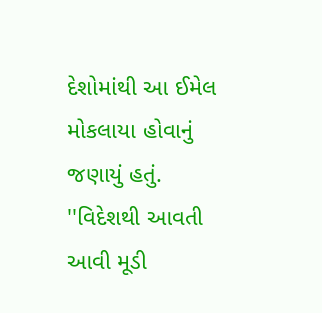દેશોમાંથી આ ઈમેલ મોકલાયા હોવાનું જણાયું હતું.
''વિદેશથી આવતી આવી મૂડી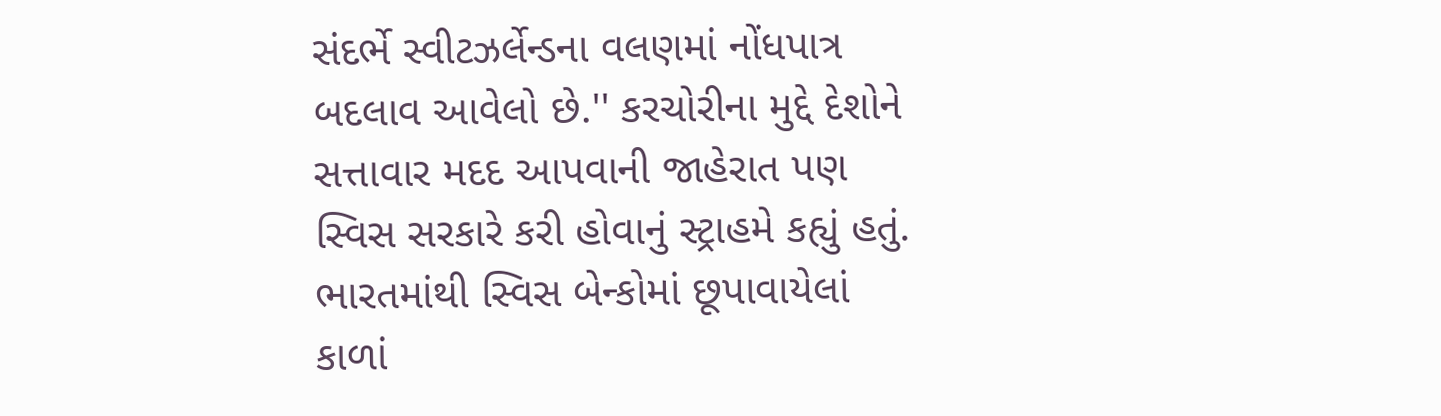સંદર્ભે સ્વીટઝર્લેન્ડના વલણમાં નોંધપાત્ર બદલાવ આવેલો છે.'' કરચોરીના મુદ્દે દેશોને સત્તાવાર મદદ આપવાની જાહેરાત પણ સ્વિસ સરકારે કરી હોવાનું સ્ટ્રાહમે કહ્યું હતું. ભારતમાંથી સ્વિસ બેન્કોમાં છૂપાવાયેલાં કાળાં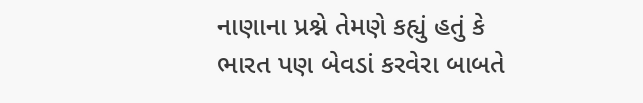નાણાના પ્રશ્ને તેમણે કહ્યું હતું કે ભારત પણ બેવડાં કરવેરા બાબતે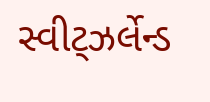સ્વીટ્ઝર્લેન્ડ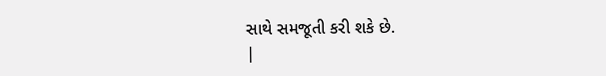સાથે સમજૂતી કરી શકે છે.
|